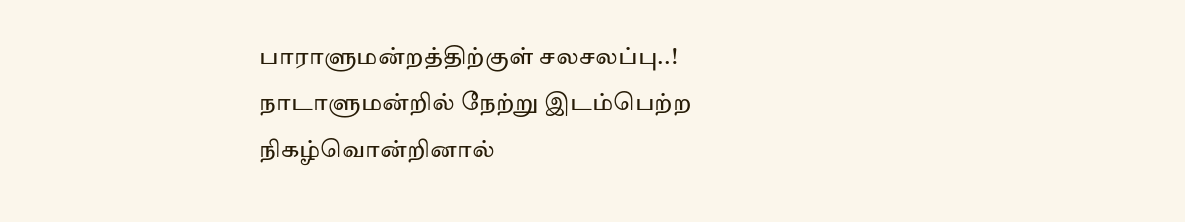பாராளுமன்றத்திற்குள் சலசலப்பு..!
நாடாளுமன்றில் நேற்று இடம்பெற்ற நிகழ்வொன்றினால்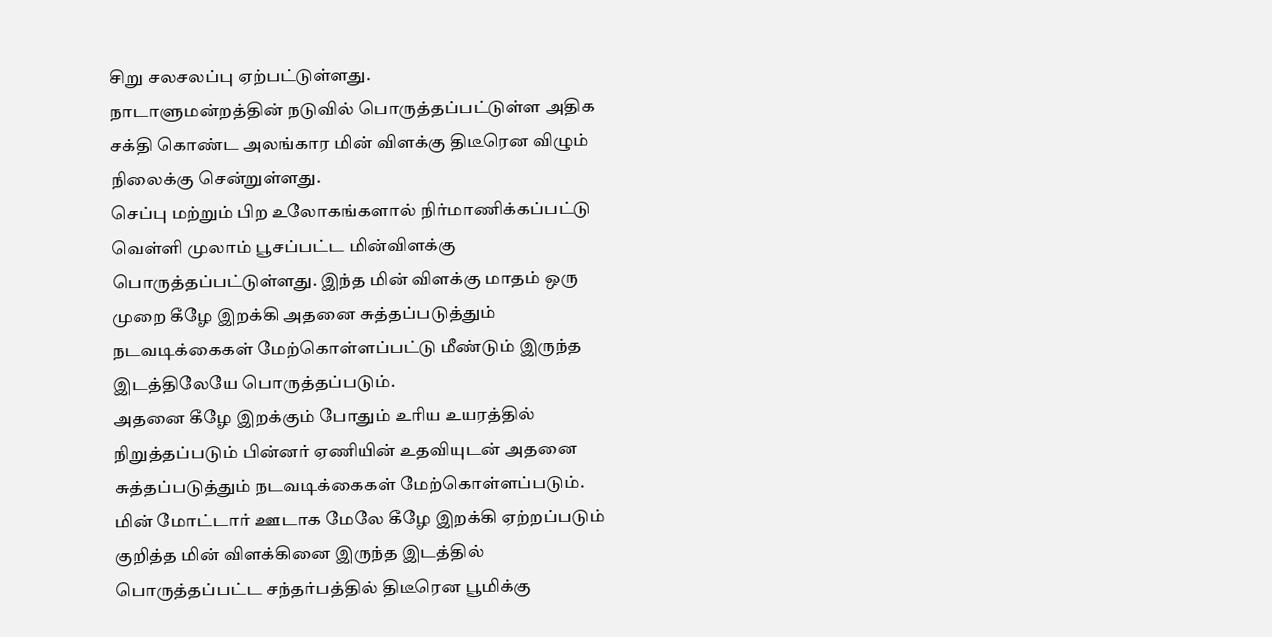சிறு சலசலப்பு ஏற்பட்டுள்ளது.
நாடாளுமன்றத்தின் நடுவில் பொருத்தப்பட்டுள்ள அதிக சக்தி கொண்ட அலங்கார மின் விளக்கு திடீரென விழும் நிலைக்கு சென்றுள்ளது.
செப்பு மற்றும் பிற உலோகங்களால் நிர்மாணிக்கப்பட்டு வெள்ளி முலாம் பூசப்பட்ட மின்விளக்கு பொருத்தப்பட்டுள்ளது. இந்த மின் விளக்கு மாதம் ஒரு முறை கீழே இறக்கி அதனை சுத்தப்படுத்தும் நடவடிக்கைகள் மேற்கொள்ளப்பட்டு மீண்டும் இருந்த இடத்திலேயே பொருத்தப்படும்.
அதனை கீழே இறக்கும் போதும் உரிய உயரத்தில் நிறுத்தப்படும் பின்னர் ஏணியின் உதவியுடன் அதனை சுத்தப்படுத்தும் நடவடிக்கைகள் மேற்கொள்ளப்படும்.
மின் மோட்டார் ஊடாக மேலே கீழே இறக்கி ஏற்றப்படும் குறித்த மின் விளக்கினை இருந்த இடத்தில் பொருத்தப்பட்ட சந்தர்பத்தில் திடீரென பூமிக்கு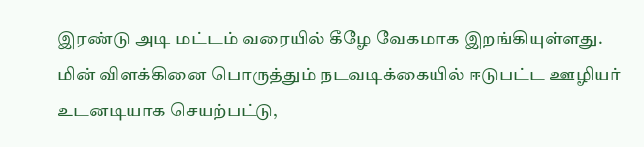இரண்டு அடி மட்டம் வரையில் கீழே வேகமாக இறங்கியுள்ளது.
மின் விளக்கினை பொருத்தும் நடவடிக்கையில் ஈடுபட்ட ஊழியர் உடனடியாக செயற்பட்டு,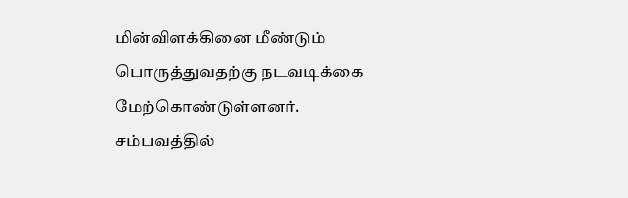மின்விளக்கினை மீண்டும் பொருத்துவதற்கு நடவடிக்கை மேற்கொண்டுள்ளனர்.
சம்பவத்தில்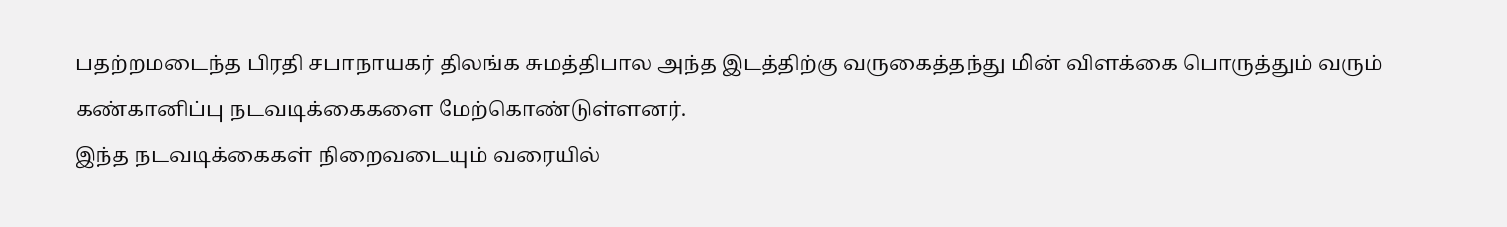பதற்றமடைந்த பிரதி சபாநாயகர் திலங்க சுமத்திபால அந்த இடத்திற்கு வருகைத்தந்து மின் விளக்கை பொருத்தும் வரும் கண்கானிப்பு நடவடிக்கைகளை மேற்கொண்டுள்ளனர்.
இந்த நடவடிக்கைகள் நிறைவடையும் வரையில்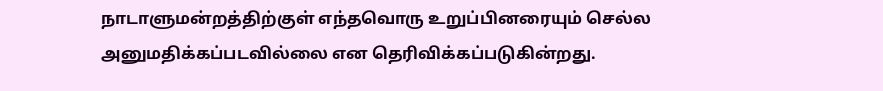நாடாளுமன்றத்திற்குள் எந்தவொரு உறுப்பினரையும் செல்ல அனுமதிக்கப்படவில்லை என தெரிவிக்கப்படுகின்றது.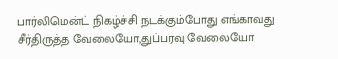பார்லிமென்ட் நிகழ்ச்சி நடக்கும்போது எங்காவது சீர்திருத்த வேலையோ,துப்பரவு வேலையோ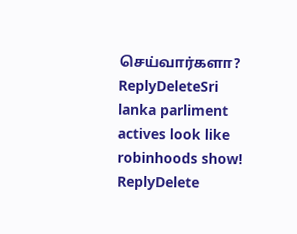செய்வார்களா?
ReplyDeleteSri lanka parliment actives look like robinhoods show!
ReplyDelete